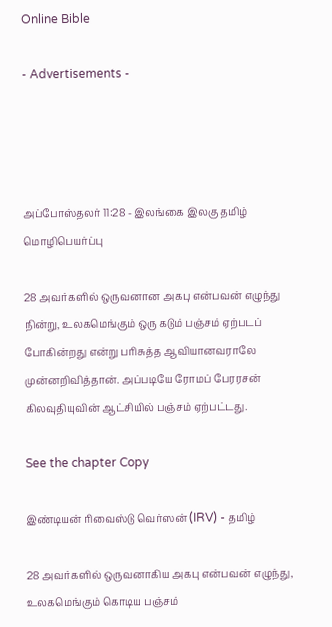Online Bible

- Advertisements -




அப்போஸ்தலர் 11:28 - இலங்கை இலகு தமிழ் மொழிபெயர்ப்பு

28 அவர்களில் ஒருவனான அகபு என்பவன் எழுந்து நின்று, உலகமெங்கும் ஒரு கடும் பஞ்சம் ஏற்படப் போகின்றது என்று பரிசுத்த ஆவியானவராலே முன்னறிவித்தான். அப்படியே ரோமப் பேரரசன் கிலவுதியுவின் ஆட்சியில் பஞ்சம் ஏற்பட்டது.

See the chapter Copy

இண்டியன் ரிவைஸ்டு வெர்ஸன் (IRV) - தமிழ்

28 அவர்களில் ஒருவனாகிய அகபு என்பவன் எழுந்து, உலகமெங்கும் கொடிய பஞ்சம்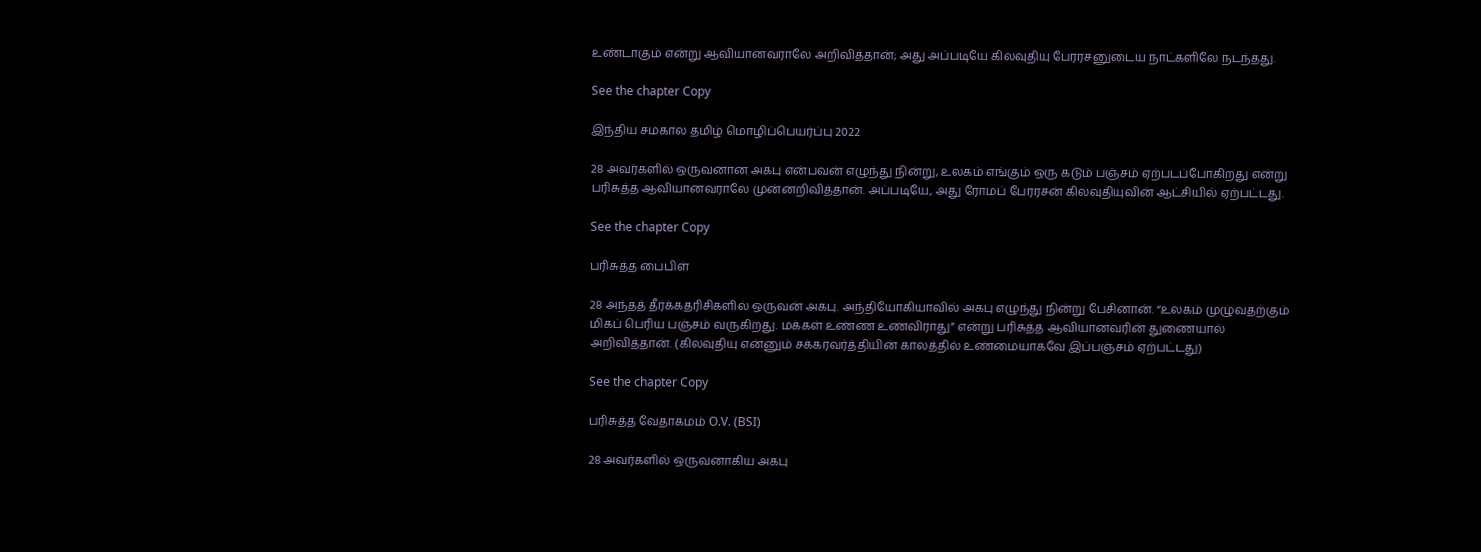உண்டாகும் என்று ஆவியானவராலே அறிவித்தான்; அது அப்படியே கிலவுதியு பேரரசனுடைய நாட்களிலே நடந்தது.

See the chapter Copy

இந்திய சமகால தமிழ் மொழிப்பெயர்ப்பு 2022

28 அவர்களில் ஒருவனான அகபு என்பவன் எழுந்து நின்று, உலகம் எங்கும் ஒரு கடும் பஞ்சம் ஏற்படப்போகிறது என்று பரிசுத்த ஆவியானவராலே முன்னறிவித்தான். அப்படியே, அது ரோமப் பேரரசன் கிலவுதியுவின் ஆட்சியில் ஏற்பட்டது.

See the chapter Copy

பரிசுத்த பைபிள்

28 அந்தத் தீர்க்கதரிசிகளில் ஒருவன் அகபு. அந்தியோகியாவில் அகபு எழுந்து நின்று பேசினான். “உலகம் முழுவதற்கும் மிகப் பெரிய பஞ்சம் வருகிறது. மக்கள் உண்ண உணவிராது” என்று பரிசுத்த ஆவியானவரின் துணையால் அறிவித்தான். (கிலவுதியு என்னும் சக்கரவர்த்தியின் காலத்தில் உண்மையாகவே இப்பஞ்சம் ஏற்பட்டது)

See the chapter Copy

பரிசுத்த வேதாகமம் O.V. (BSI)

28 அவர்களில் ஒருவனாகிய அகபு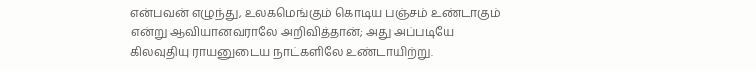என்பவன் எழுந்து, உலகமெங்கும் கொடிய பஞ்சம் உண்டாகும் என்று ஆவியானவராலே அறிவித்தான்; அது அப்படியே கிலவுதியு ராயனுடைய நாட்களிலே உண்டாயிற்று.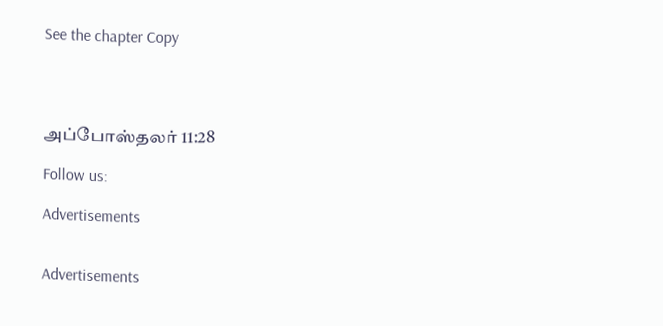See the chapter Copy




அப்போஸ்தலர் 11:28

Follow us:

Advertisements


Advertisements